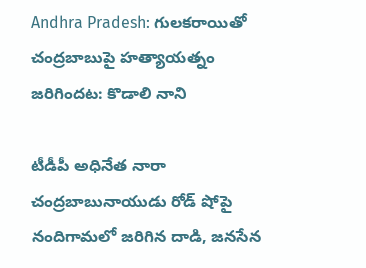Andhra Pradesh: గులకరాయితో చంద్రబాబుపై హత్యాయత్నం జరిగిందట: కొడాలి నాని

టీడీపీ అధినేత నారా చంద్రబాబునాయుడు రోడ్ షోపై నందిగామలో జరిగిన దాడి, జనసేన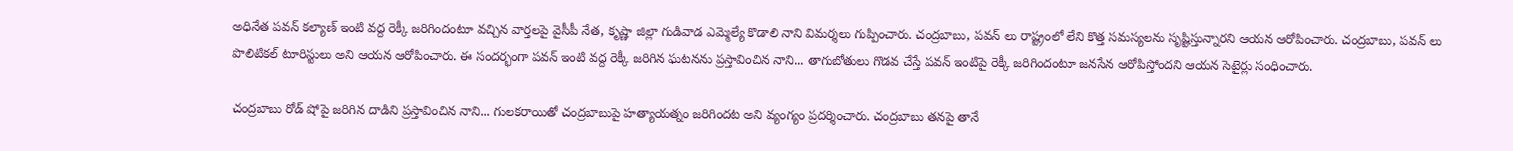అధినేత పవన్ కల్యాణ్ ఇంటి వద్ద రెక్కీ జరిగిందంటూ వచ్చిన వార్తలపై వైసీపీ నేత, కృష్ణా జిల్లా గుడివాడ ఎమ్మెల్యే కొడాలి నాని విమర్శలు గుప్పించారు. చంద్రబాబు, పవన్ లు రాష్ట్రంలో లేని కొత్త సమస్యలను సృష్టిస్తున్నారని ఆయన ఆరోపించారు. చంద్రబాబు, పవన్ లు పొలిటికల్ టూరిస్టులు అని ఆయన ఆరోపించారు. ఈ సందర్భంగా పవన్ ఇంటి వద్ద రెక్కీ జరిగిన ఘటనను ప్రస్తావించిన నాని... తాగుబోతులు గొడవ చేస్తే పవన్ ఇంటిపై రెక్కీ జరిగిందంటూ జనసేన ఆరోపిస్తోందని ఆయన సెటైర్లు సంధించారు.

చంద్రబాబు రోడ్ షోపై జరిగిన దాడిని ప్రస్తావించిన నాని... గులకరాయితో చంద్రబాబుపై హత్యాయత్నం జరిగిందట అని వ్యంగ్యం ప్రదర్శించారు. చంద్రబాబు తనపై తానే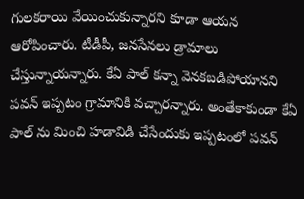గులకరాయి వేయించుకున్నారని కూడా ఆయన ఆరోపించారు. టీడీపీ, జనసేనలు డ్రామాలు చేస్తున్నాయన్నారు. కేఏ పాల్ కన్నా వెనకబడిపోయానని పవన్ ఇప్పటం గ్రామానికి వచ్చారన్నారు. అంతేకాకుండా కేఏ పాల్ ను మించి హడావిడి చేసేందుకు ఇప్పటంలో పవన్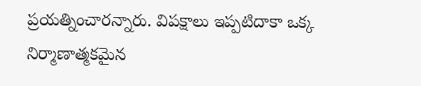ప్రయత్నించారన్నారు. విపక్షాలు ఇప్పటిదాకా ఒక్క నిర్మాణాత్మకమైన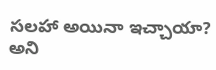సలహా అయినా ఇచ్చాయా? అని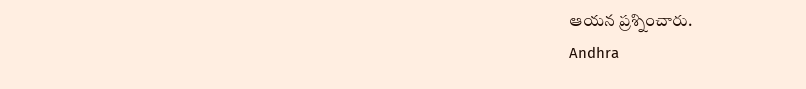ఆయన ప్రశ్నించారు.
Andhra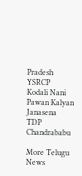Pradesh
YSRCP
Kodali Nani
Pawan Kalyan
Janasena
TDP
Chandrababu

More Telugu News